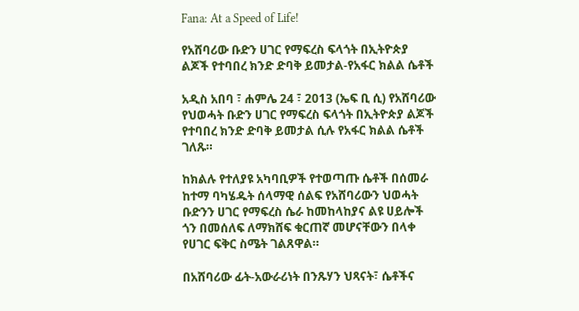Fana: At a Speed of Life!

የአሸባሪው ቡድን ሀገር የማፍረስ ፍላጎት በኢትዮጵያ ልጆች የተባበረ ክንድ ድባቅ ይመታል-የአፋር ክልል ሴቶች

አዲስ አበባ ፣ ሐምሌ 24 ፣ 2013 (ኤፍ ቢ ሲ) የአሸባሪው የህወሓት ቡድን ሀገር የማፍረስ ፍላጎት በኢትዮጵያ ልጆች የተባበረ ክንድ ድባቅ ይመታል ሲሉ የአፋር ክልል ሴቶች ገለጹ።

ከክልሉ የተለያዩ አካባቢዎች የተወጣጡ ሴቶች በሰመራ ከተማ ባካሄዱት ሰላማዊ ሰልፍ የአሸባሪውን ህወሓት ቡድንን ሀገር የማፍረስ ሴራ ከመከላከያና ልዩ ሀይሎች ጎን በመሰለፍ ለማክሸፍ ቁርጠኛ መሆናቸውን በላቀ የሀገር ፍቅር ስሜት ገልጸዋል።

በአሸባሪው ፊት-አውራሪነት በንጹሃን ህጻናት፣ ሴቶችና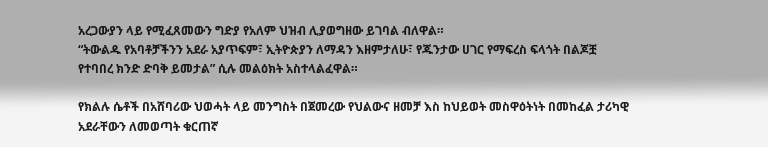አረጋውያን ላይ የሚፈጸመውን ግድያ የአለም ህዝብ ሊያወግዘው ይገባል ብለዋል።
“ትውልዱ የአባቶቻችንን አደራ አያጥፍም፣ ኢትዮጵያን ለማዳን እዘምታለሁ፣ የጁንታው ሀገር የማፍረስ ፍላጎት በልጆቿ የተባበረ ክንድ ድባቅ ይመታል” ሲሉ መልዕክት አስተላልፈዋል።

የክልሉ ሴቶች በአሸባሪው ህወሓት ላይ መንግስት በጀመረው የህልውና ዘመቻ እስ ከህይወት መስዋዕትነት በመከፈል ታሪካዊ አደራቸውን ለመወጣት ቁርጠኛ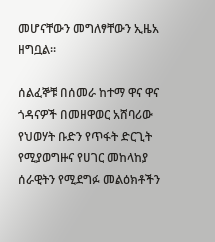መሆናቸውን መግለፃቸውን ኢዜአ ዘግቧል።

ሰልፈኞቹ በሰመራ ከተማ ዋና ዋና ጎዳናዎች በመዘዋወር አሸባሪው የህወሃት ቡድን የጥፋት ድርጊት የሚያወግዙና የሀገር መከላከያ ሰራዊትን የሚደግፉ መልዕክቶችን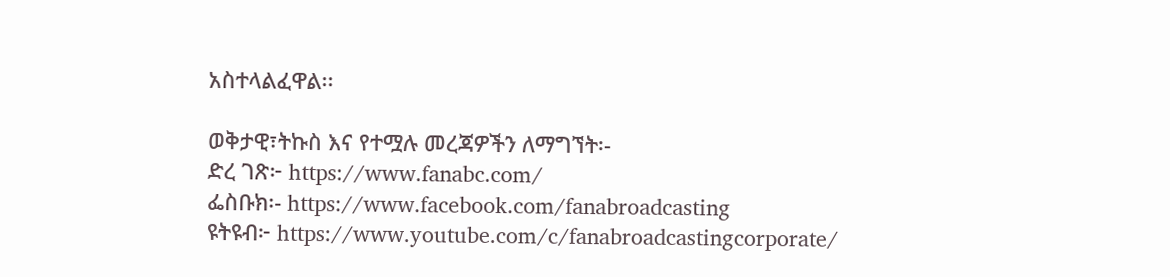አስተላልፈዋል፡፡

ወቅታዊ፣ትኩስ እና የተሟሉ መረጃዎችን ለማግኘት፡-
ድረ ገጽ፦ https://www.fanabc.com/
ፌስቡክ፡- https://www.facebook.com/fanabroadcasting
ዩትዩብ፦ https://www.youtube.com/c/fanabroadcastingcorporate/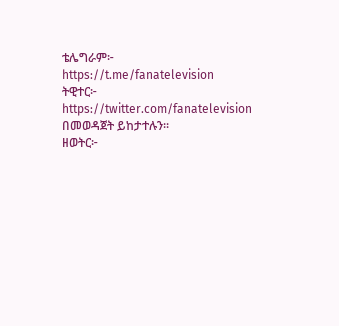ቴሌግራም፦ https://t.me/fanatelevision
ትዊተር፦ https://twitter.com/fanatelevision በመወዳጀት ይከታተሉን፡፡
ዘወትር፦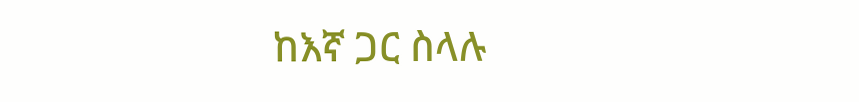ከእኛ ጋር ስላሉ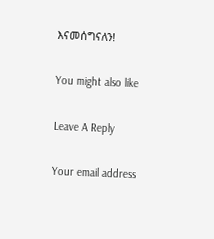እናመሰግናለን!

You might also like

Leave A Reply

Your email address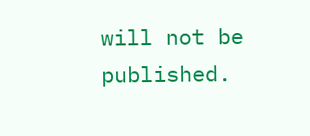will not be published.